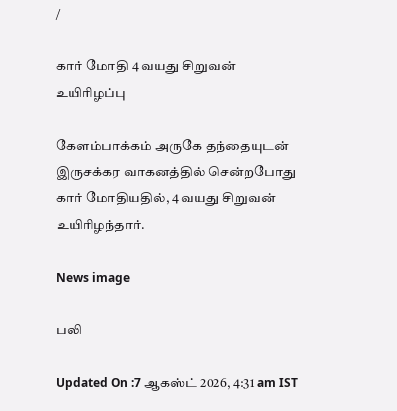/

கார் மோதி 4 வயது சிறுவன் உயிரிழப்பு

கேளம்பாக்கம் அருகே தந்தையுடன் இருசக்கர வாகனத்தில் சென்றபோது கார் மோதியதில், 4 வயது சிறுவன் உயிரிழந்தார்.

News image

பலி

Updated On :7 ஆகஸ்ட் 2026, 4:31 am IST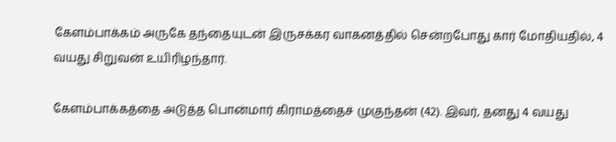கேளம்பாக்கம் அருகே தந்தையுடன் இருசக்கர வாகனத்தில் சென்றபோது கார் மோதியதில், 4 வயது சிறுவன் உயிரிழந்தார்.

கேளம்பாக்கத்தை அடுத்த பொன்மார் கிராமத்தைச் முகுந்தன் (42). இவர், தனது 4 வயது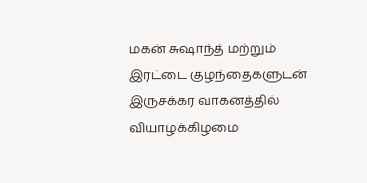மகன் சுஷாந்த் மற்றும் இரட்டை குழந்தைகளுடன் இருசக்கர வாகனத்தில் வியாழக்கிழமை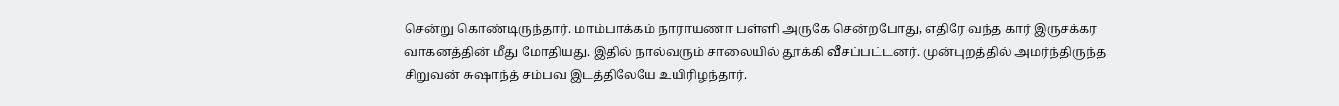சென்று கொண்டிருந்தார். மாம்பாக்கம் நாராயணா பள்ளி அருகே சென்றபோது, எதிரே வந்த கார் இருசக்கர வாகனத்தின் மீது மோதியது. இதில் நால்வரும் சாலையில் தூக்கி வீசப்பட்டனர். முன்புறத்தில் அமர்ந்திருந்த சிறுவன் சுஷாந்த் சம்பவ இடத்திலேயே உயிரிழந்தார்.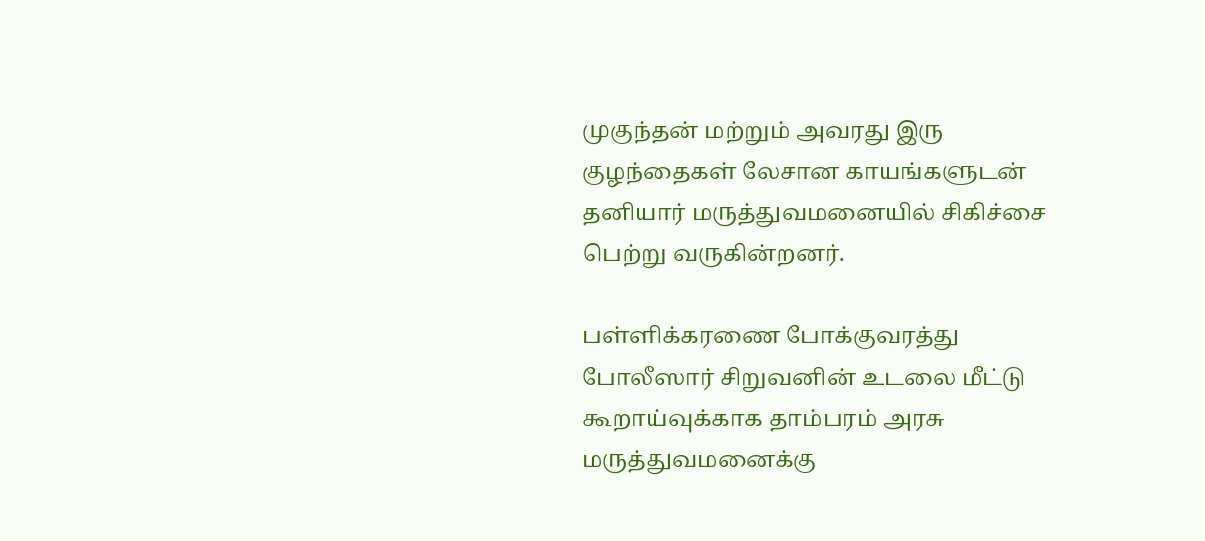முகுந்தன் மற்றும் அவரது இரு குழந்தைகள் லேசான காயங்களுடன் தனியார் மருத்துவமனையில் சிகிச்சை பெற்று வருகின்றனர்.

பள்ளிக்கரணை போக்குவரத்து போலீஸார் சிறுவனின் உடலை மீட்டு கூறாய்வுக்காக தாம்பரம் அரசு மருத்துவமனைக்கு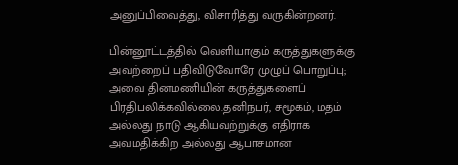அனுப்பிவைத்து, விசாரித்து வருகின்றனர்.

பின்னூட்டத்தில் வெளியாகும் கருத்துகளுக்கு அவற்றைப் பதிவிடுவோரே முழுப் பொறுப்பு; அவை தினமணியின் கருத்துகளைப் பிரதிபலிக்கவில்லை.தனிநபர், சமூகம், மதம் அல்லது நாடு ஆகியவற்றுக்கு எதிராக அவமதிக்கிற அல்லது ஆபாசமான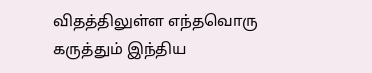விதத்திலுள்ள எந்தவொரு கருத்தும் இந்திய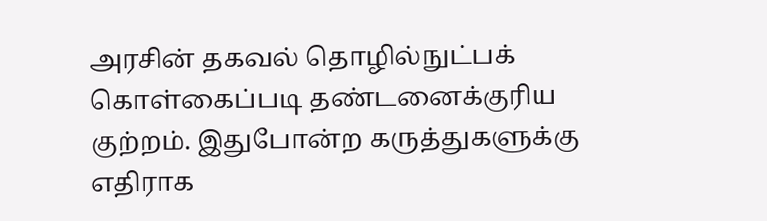அரசின் தகவல் தொழில்நுட்பக் கொள்கைப்படி தண்டனைக்குரிய குற்றம். இதுபோன்ற கருத்துகளுக்கு எதிராக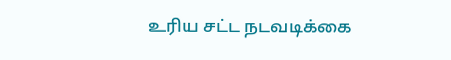உரிய சட்ட நடவடிக்கை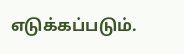எடுக்கப்படும்.